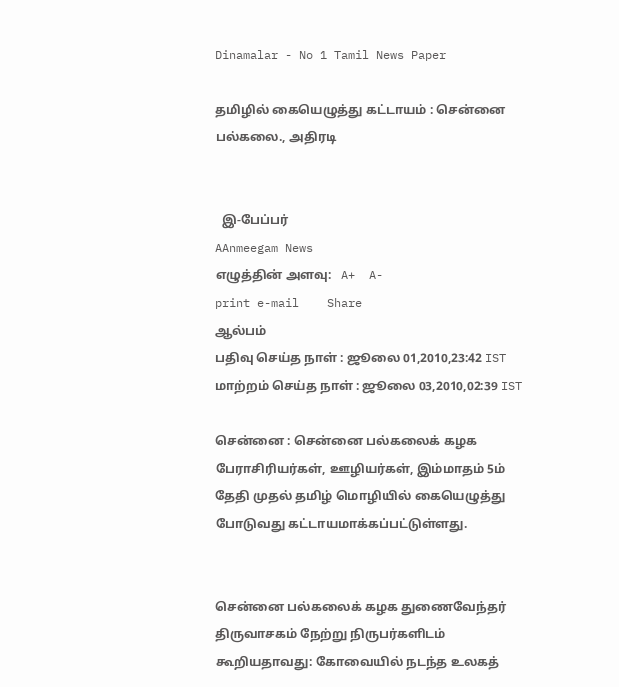Dinamalar - No 1 Tamil News Paper

தமிழில் கையெழுத்து கட்டாயம் : சென்னை பல்கலை., அதிரடி


  இ-பேப்பர்
AAnmeegam News
எழுத்தின் அளவு:   A+  A-
print e-mail    Share
ஆல்பம்
பதிவு செய்த நாள் : ஜூலை 01,2010,23:42 IST
மாற்றம் செய்த நாள் : ஜூலை 03,2010,02:39 IST

சென்னை : சென்னை பல்கலைக் கழக பேராசிரியர்கள், ஊழியர்கள், இம்மாதம் 5ம் தேதி முதல் தமிழ் மொழியில் கையெழுத்து போடுவது கட்டாயமாக்கப்பட்டுள்ளது.


சென்னை பல்கலைக் கழக துணைவேந்தர் திருவாசகம் நேற்று நிருபர்களிடம் கூறியதாவது: கோவையில் நடந்த உலகத்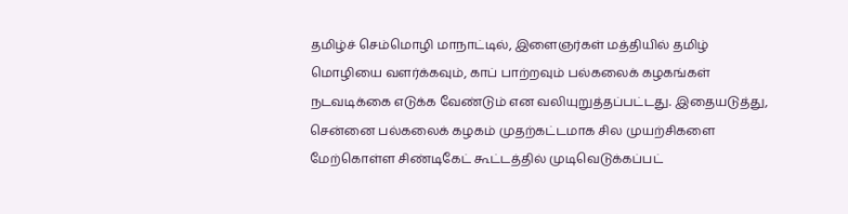தமிழ்ச் செம்மொழி மாநாட்டில், இளைஞர்கள் மத்தியில் தமிழ் மொழியை வளர்க்கவும், காப் பாற்றவும் பல்கலைக் கழகங்கள் நடவடிக்கை எடுக்க வேண்டும் என வலியுறுத்தப்பட்டது. இதையடுத்து, சென்னை பல்கலைக் கழகம் முதற்கட்டமாக சில முயற்சிகளை மேற்கொள்ள சிண்டிகேட் கூட்டத்தில் முடிவெடுக்கப்பட்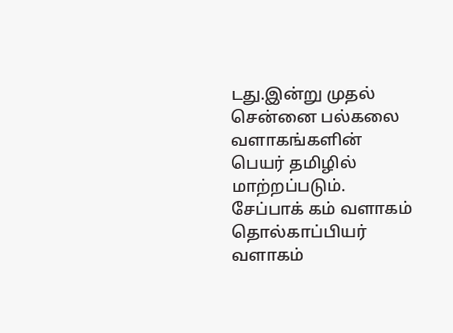டது.இன்று முதல் சென்னை பல்கலை வளாகங்களின் பெயர் தமிழில் மாற்றப்படும். சேப்பாக் கம் வளாகம் தொல்காப்பியர் வளாகம்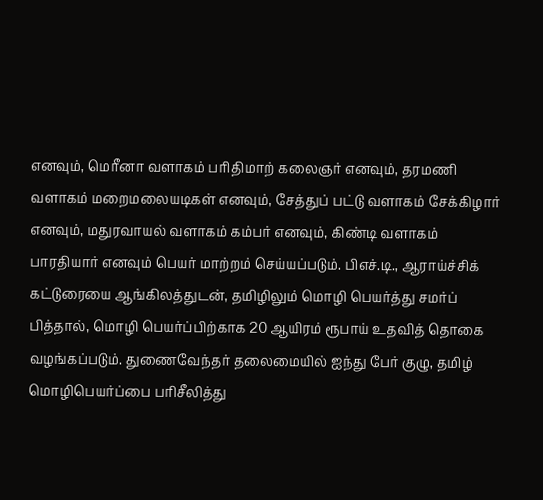எனவும், மெரீனா வளாகம் பரிதிமாற் கலைஞர் எனவும், தரமணி வளாகம் மறைமலையடிகள் எனவும், சேத்துப் பட்டு வளாகம் சேக்கிழார் எனவும், மதுரவாயல் வளாகம் கம்பர் எனவும், கிண்டி வளாகம் பாரதியார் எனவும் பெயர் மாற்றம் செய்யப்படும். பிஎச்.டி., ஆராய்ச்சிக் கட்டுரையை ஆங்கிலத்துடன், தமிழிலும் மொழி பெயர்த்து சமர்ப் பித்தால், மொழி பெயர்ப்பிற்காக 20 ஆயிரம் ரூபாய் உதவித் தொகை வழங்கப்படும். துணைவேந்தர் தலைமையில் ஐந்து பேர் குழு, தமிழ் மொழிபெயர்ப்பை பரிசீலித்து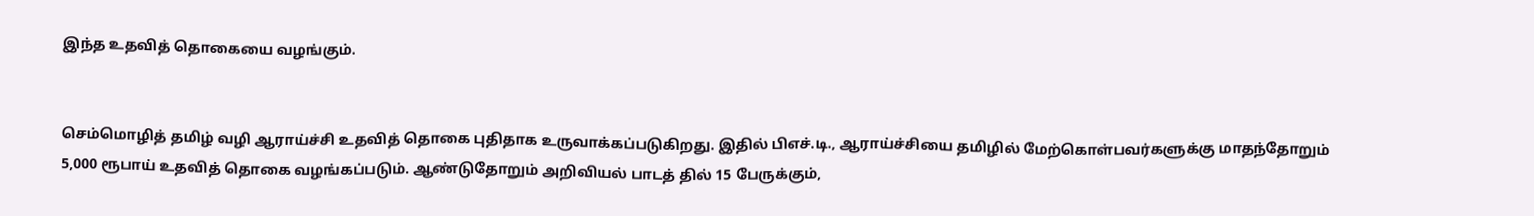இந்த உதவித் தொகையை வழங்கும்.


செம்மொழித் தமிழ் வழி ஆராய்ச்சி உதவித் தொகை புதிதாக உருவாக்கப்படுகிறது. இதில் பிஎச்.டி., ஆராய்ச்சியை தமிழில் மேற்கொள்பவர்களுக்கு மாதந்தோறும் 5,000 ரூபாய் உதவித் தொகை வழங்கப்படும். ஆண்டுதோறும் அறிவியல் பாடத் தில் 15 பேருக்கும்,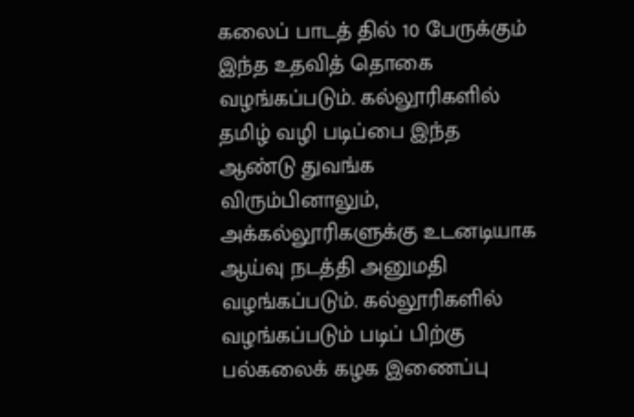கலைப் பாடத் தில் 10 பேருக்கும் இந்த உதவித் தொகை வழங்கப்படும். கல்லூரிகளில் தமிழ் வழி படிப்பை இந்த ஆண்டு துவங்க விரும்பினாலும், அக்கல்லூரிகளுக்கு உடனடியாக ஆய்வு நடத்தி அனுமதி வழங்கப்படும். கல்லூரிகளில் வழங்கப்படும் படிப் பிற்கு பல்கலைக் கழக இணைப்பு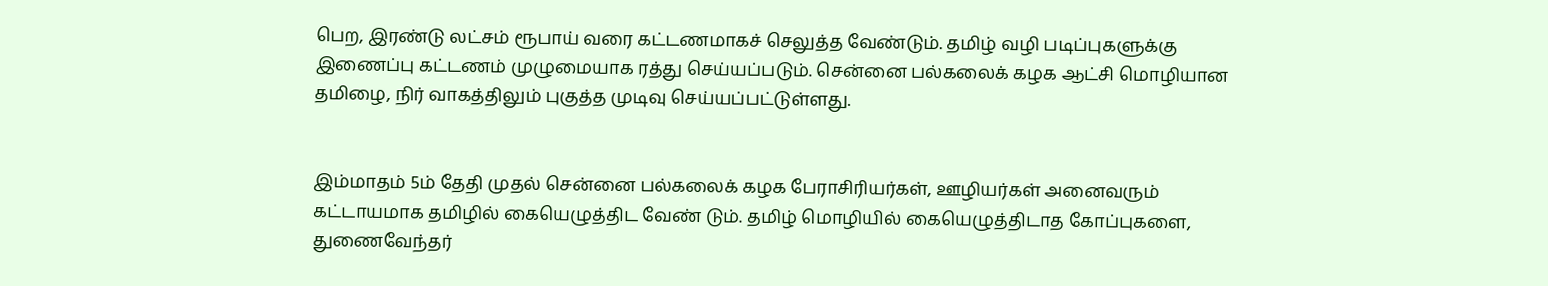பெற, இரண்டு லட்சம் ரூபாய் வரை கட்டணமாகச் செலுத்த வேண்டும். தமிழ் வழி படிப்புகளுக்கு இணைப்பு கட்டணம் முழுமையாக ரத்து செய்யப்படும். சென்னை பல்கலைக் கழக ஆட்சி மொழியான தமிழை, நிர் வாகத்திலும் புகுத்த முடிவு செய்யப்பட்டுள்ளது.


இம்மாதம் 5ம் தேதி முதல் சென்னை பல்கலைக் கழக பேராசிரியர்கள், ஊழியர்கள் அனைவரும் கட்டாயமாக தமிழில் கையெழுத்திட வேண் டும். தமிழ் மொழியில் கையெழுத்திடாத கோப்புகளை, துணைவேந்தர்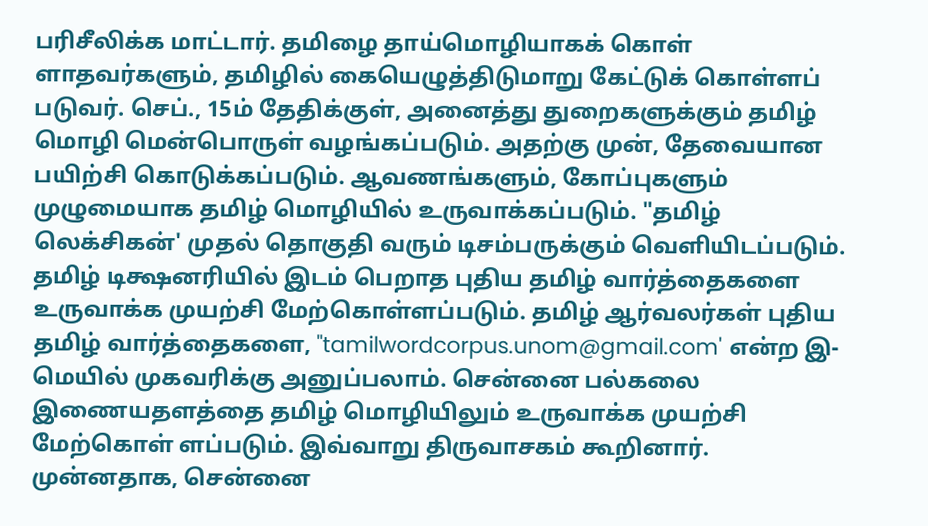பரிசீலிக்க மாட்டார். தமிழை தாய்மொழியாகக் கொள் ளாதவர்களும், தமிழில் கையெழுத்திடுமாறு கேட்டுக் கொள்ளப் படுவர். செப்., 15ம் தேதிக்குள், அனைத்து துறைகளுக்கும் தமிழ் மொழி மென்பொருள் வழங்கப்படும். அதற்கு முன், தேவையான பயிற்சி கொடுக்கப்படும். ஆவணங்களும், கோப்புகளும் முழுமையாக தமிழ் மொழியில் உருவாக்கப்படும். "தமிழ் லெக்சிகன்' முதல் தொகுதி வரும் டிசம்பருக்கும் வெளியிடப்படும். தமிழ் டிக்ஷனரியில் இடம் பெறாத புதிய தமிழ் வார்த்தைகளை உருவாக்க முயற்சி மேற்கொள்ளப்படும். தமிழ் ஆர்வலர்கள் புதிய தமிழ் வார்த்தைகளை, "tamilwordcorpus.unom@gmail.com' என்ற இ-மெயில் முகவரிக்கு அனுப்பலாம். சென்னை பல்கலை இணையதளத்தை தமிழ் மொழியிலும் உருவாக்க முயற்சி மேற்கொள் ளப்படும். இவ்வாறு திருவாசகம் கூறினார். முன்னதாக, சென்னை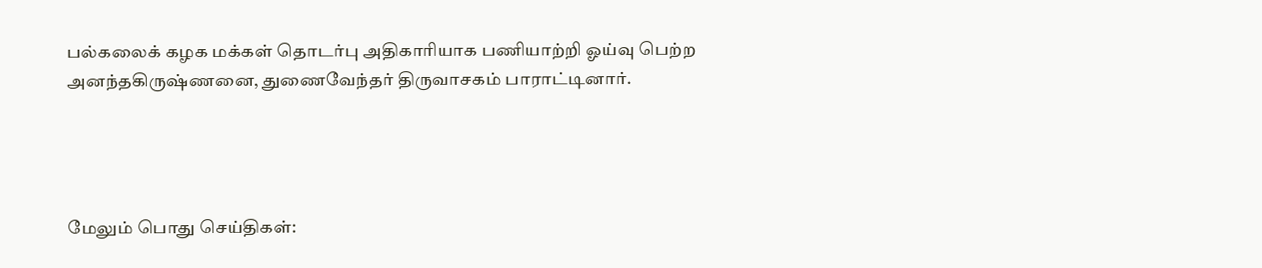பல்கலைக் கழக மக்கள் தொடர்பு அதிகாரியாக பணியாற்றி ஓய்வு பெற்ற அனந்தகிருஷ்ணனை, துணைவேந்தர் திருவாசகம் பாராட்டினார்.




மேலும் பொது செய்திகள்: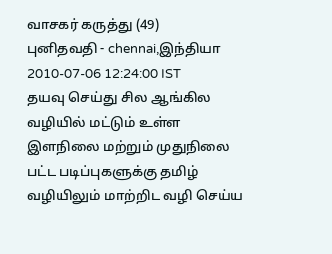வாசகர் கருத்து (49)
புனிதவதி - chennai,இந்தியா
2010-07-06 12:24:00 IST
தயவு செய்து சில ஆங்கில வழியில் மட்டும் உள்ள இளநிலை மற்றும் முதுநிலை பட்ட படிப்புகளுக்கு தமிழ் வழியிலும் மாற்றிட வழி செய்ய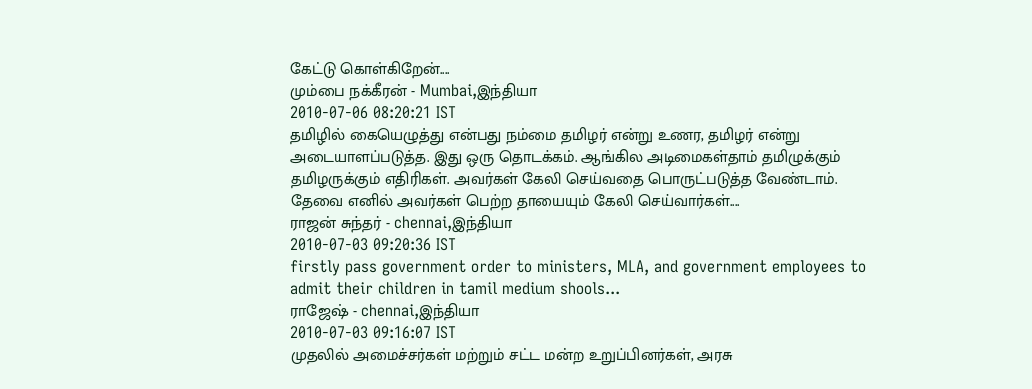கேட்டு கொள்கிறேன்....
மும்பை நக்கீரன் - Mumbai,இந்தியா
2010-07-06 08:20:21 IST
தமிழில் கையெழுத்து என்பது நம்மை தமிழர் என்று உணர, தமிழர் என்று அடையாளப்படுத்த. இது ஒரு தொடக்கம். ஆங்கில அடிமைகள்தாம் தமிழுக்கும் தமிழருக்கும் எதிரிகள். அவர்கள் கேலி செய்வதை பொருட்படுத்த வேண்டாம். தேவை எனில் அவர்கள் பெற்ற தாயையும் கேலி செய்வார்கள்....
ராஜன் சுந்தர் - chennai,இந்தியா
2010-07-03 09:20:36 IST
firstly pass government order to ministers, MLA, and government employees to admit their children in tamil medium shools...
ராஜேஷ் - chennai,இந்தியா
2010-07-03 09:16:07 IST
முதலில் அமைச்சர்கள் மற்றும் சட்ட மன்ற உறுப்பினர்கள், அரசு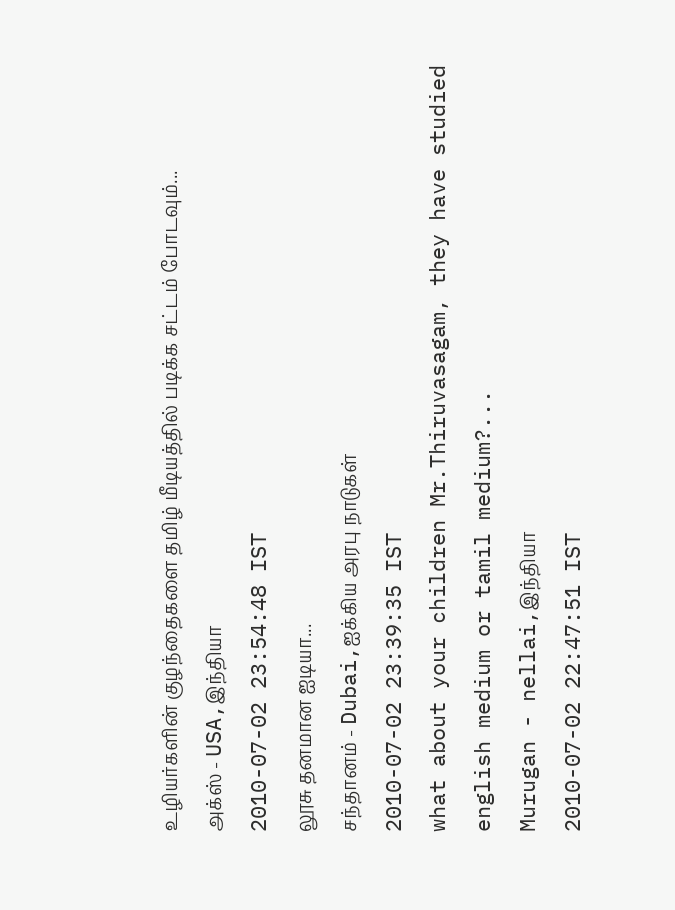உழியர்களின் குழந்தைகளை தமிழ் மீடியத்தில் படிக்க சட்டம் போடவும்...
அக்ஸ் - USA,இந்தியா
2010-07-02 23:54:48 IST
லூசு தனமான ஐடியா...
சந்தானம் - Dubai,ஐக்கிய அரபு நாடுகள்
2010-07-02 23:39:35 IST
what about your children Mr.Thiruvasagam, they have studied english medium or tamil medium?...
Murugan - nellai,இந்தியா
2010-07-02 22:47:51 IST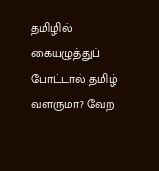தமிழில் கையழுத்துப் போட்டால் தமிழ் வளருமா? வேற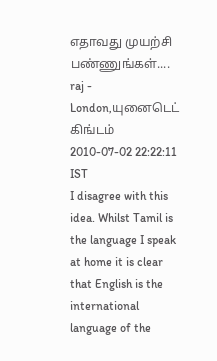எதாவது முயற்சி பண்ணுங்கள்....
raj - London,யுனைடெட் கிங்டம்
2010-07-02 22:22:11 IST
I disagree with this idea. Whilst Tamil is the language I speak at home it is clear that English is the international language of the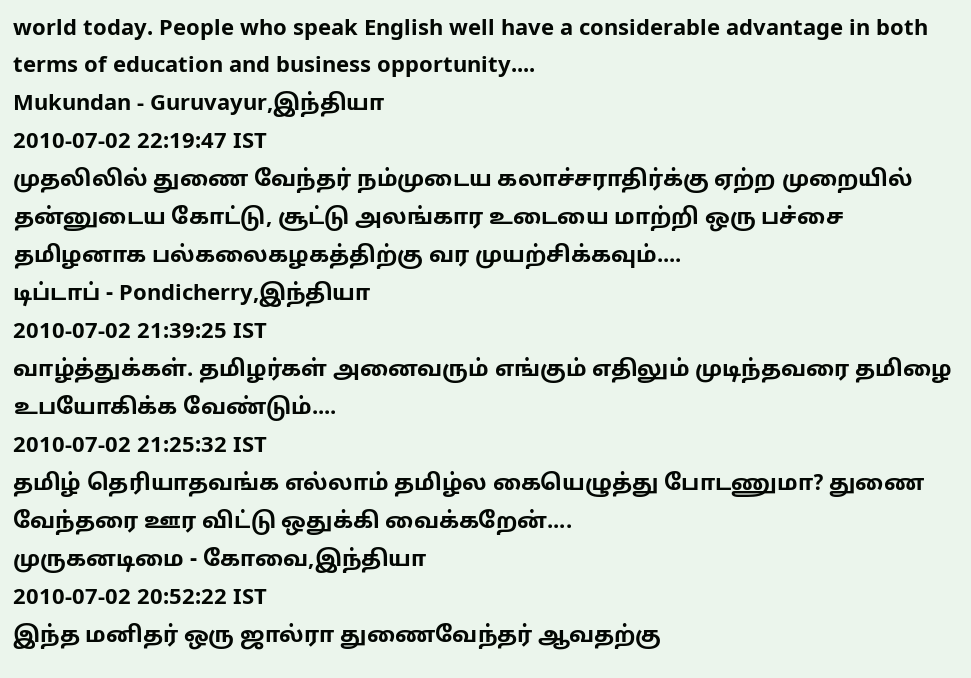world today. People who speak English well have a considerable advantage in both terms of education and business opportunity....
Mukundan - Guruvayur,இந்தியா
2010-07-02 22:19:47 IST
முதலிலில் துணை வேந்தர் நம்முடைய கலாச்சராதிர்க்கு ஏற்ற முறையில் தன்னுடைய கோட்டு, சூட்டு அலங்கார உடையை மாற்றி ஒரு பச்சை தமிழனாக பல்கலைகழகத்திற்கு வர முயற்சிக்கவும்....
டிப்டாப் - Pondicherry,இந்தியா
2010-07-02 21:39:25 IST
வாழ்த்துக்கள். தமிழர்கள் அனைவரும் எங்கும் எதிலும் முடிந்தவரை தமிழை உபயோகிக்க வேண்டும்....
2010-07-02 21:25:32 IST
தமிழ் தெரியாதவங்க எல்லாம் தமிழ்ல கையெழுத்து போடணுமா? துணை வேந்தரை ஊர விட்டு ஒதுக்கி வைக்கறேன்....
முருகனடிமை - கோவை,இந்தியா
2010-07-02 20:52:22 IST
இந்த மனிதர் ஒரு ஜால்ரா துணைவேந்தர் ஆவதற்கு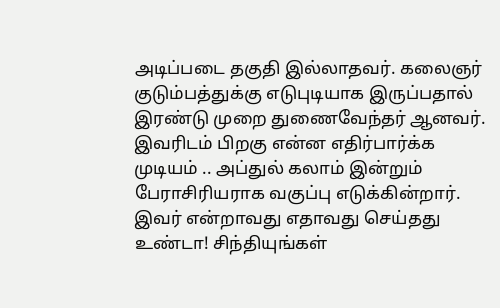அடிப்படை தகுதி இல்லாதவர். கலைஞர் குடும்பத்துக்கு எடுபுடியாக இருப்பதால் இரண்டு முறை துணைவேந்தர் ஆனவர். இவரிடம் பிறகு என்ன எதிர்பார்க்க முடியம் .. அப்துல் கலாம் இன்றும் பேராசிரியராக வகுப்பு எடுக்கின்றார். இவர் என்றாவது எதாவது செய்தது உண்டா! சிந்தியுங்கள்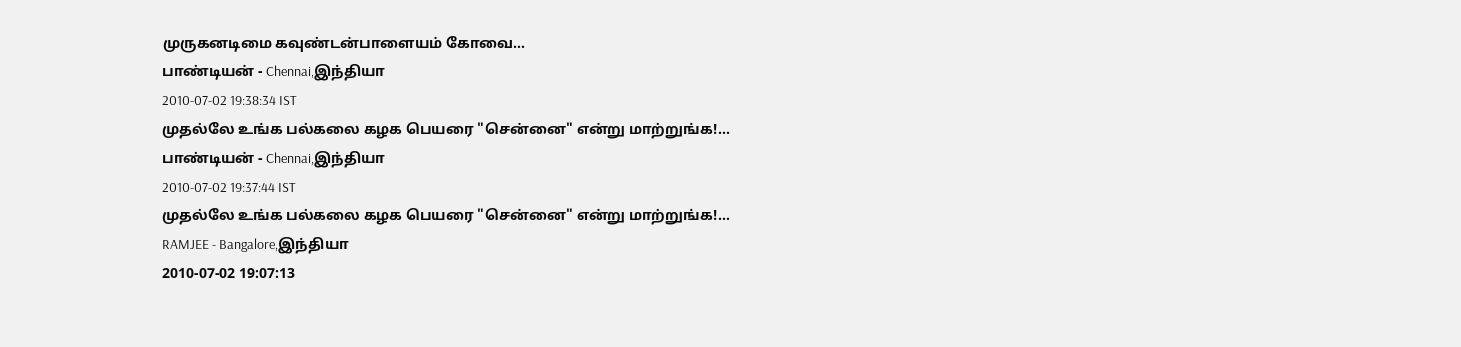முருகனடிமை கவுண்டன்பாளையம் கோவை...
பாண்டியன் - Chennai,இந்தியா
2010-07-02 19:38:34 IST
முதல்லே உங்க பல்கலை கழக பெயரை "சென்னை" என்று மாற்றுங்க!...
பாண்டியன் - Chennai,இந்தியா
2010-07-02 19:37:44 IST
முதல்லே உங்க பல்கலை கழக பெயரை "சென்னை" என்று மாற்றுங்க!...
RAMJEE - Bangalore,இந்தியா
2010-07-02 19:07:13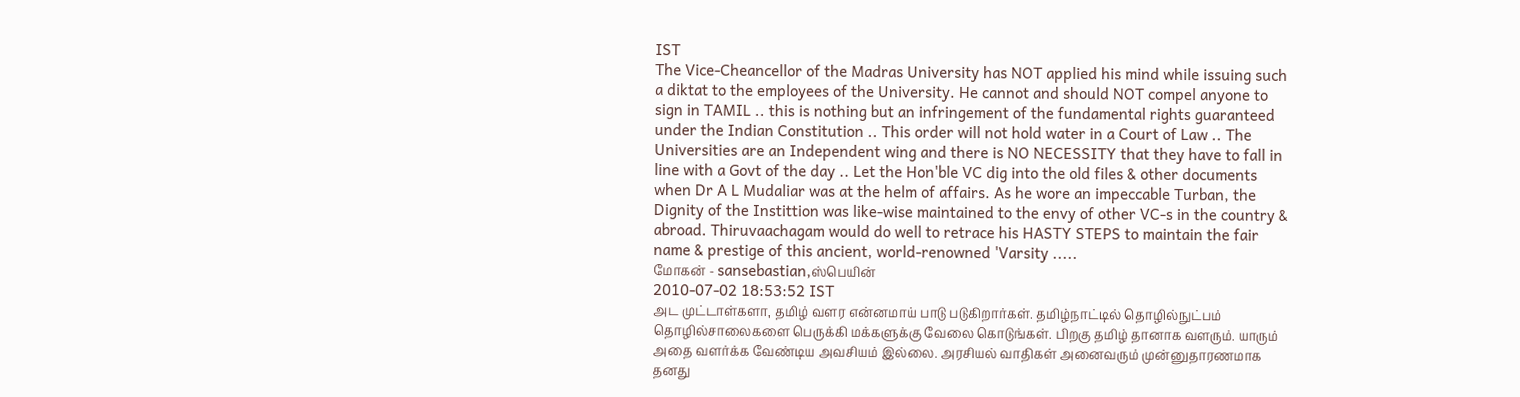IST
The Vice-Cheancellor of the Madras University has NOT applied his mind while issuing such a diktat to the employees of the University. He cannot and should NOT compel anyone to sign in TAMIL .. this is nothing but an infringement of the fundamental rights guaranteed under the Indian Constitution .. This order will not hold water in a Court of Law .. The Universities are an Independent wing and there is NO NECESSITY that they have to fall in line with a Govt of the day .. Let the Hon'ble VC dig into the old files & other documents when Dr A L Mudaliar was at the helm of affairs. As he wore an impeccable Turban, the Dignity of the Instittion was like-wise maintained to the envy of other VC-s in the country & abroad. Thiruvaachagam would do well to retrace his HASTY STEPS to maintain the fair name & prestige of this ancient, world-renowned 'Varsity .....
மோகன் - sansebastian,ஸ்பெயின்
2010-07-02 18:53:52 IST
அட முட்டாள்களா, தமிழ் வளர என்னமாய் பாடு படுகிறார்கள். தமிழ்நாட்டில் தொழில்நுட்பம் தொழில்சாலைகளை பெருக்கி மக்களுக்கு வேலை கொடுங்கள். பிறகு தமிழ் தானாக வளரும். யாரும் அதை வளர்க்க வேண்டிய அவசியம் இல்லை. அரசியல் வாதிகள் அனைவரும் முன்னுதாரணமாக தனது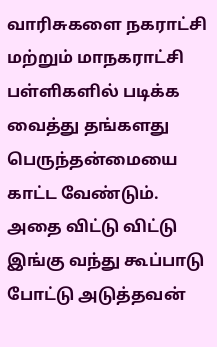வாரிசுகளை நகராட்சி மற்றும் மாநகராட்சி பள்ளிகளில் படிக்க வைத்து தங்களது பெருந்தன்மையை காட்ட வேண்டும். அதை விட்டு விட்டு இங்கு வந்து கூப்பாடு போட்டு அடுத்தவன்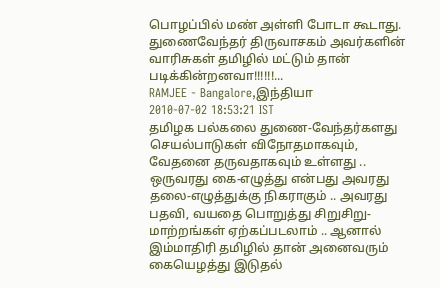பொழப்பில் மண் அள்ளி போடா கூடாது. துணைவேந்தர் திருவாசகம் அவர்களின் வாரிசுகள் தமிழில் மட்டும் தான் படிக்கின்றனவா!!!!!!...
RAMJEE - Bangalore,இந்தியா
2010-07-02 18:53:21 IST
தமிழக பல்கலை துணை-வேந்தர்களது செயல்பாடுகள் விநோதமாகவும், வேதனை தருவதாகவும் உள்ளது .. ஒருவரது கை-எழுத்து என்பது அவரது தலை-எழுத்துக்கு நிகராகும் .. அவரது பதவி, வயதை பொறுத்து சிறுசிறு-மாற்றங்கள் ஏற்கப்படலாம் .. ஆனால் இம்மாதிரி தமிழில் தான் அனைவரும் கையெழத்து இடுதல்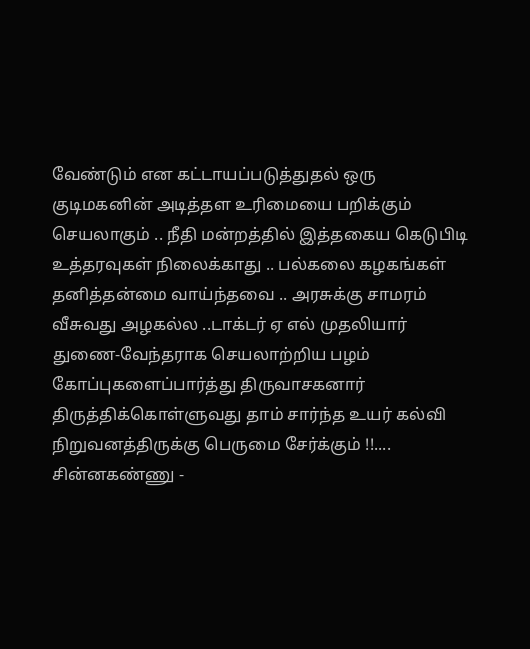வேண்டும் என கட்டாயப்படுத்துதல் ஒரு குடிமகனின் அடித்தள உரிமையை பறிக்கும் செயலாகும் .. நீதி மன்றத்தில் இத்தகைய கெடுபிடி உத்தரவுகள் நிலைக்காது .. பல்கலை கழகங்கள் தனித்தன்மை வாய்ந்தவை .. அரசுக்கு சாமரம் வீசுவது அழகல்ல ..டாக்டர் ஏ எல் முதலியார் துணை-வேந்தராக செயலாற்றிய பழம் கோப்புகளைப்பார்த்து திருவாசகனார் திருத்திக்கொள்ளுவது தாம் சார்ந்த உயர் கல்வி நிறுவனத்திருக்கு பெருமை சேர்க்கும் !!....
சின்னகண்ணு -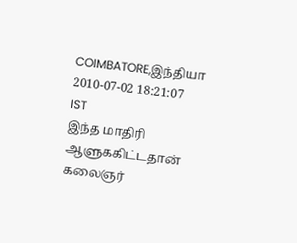COIMBATORE,இந்தியா
2010-07-02 18:21:07 IST
இந்த மாதிரி ஆளுககிட்டதான் கலைஞர்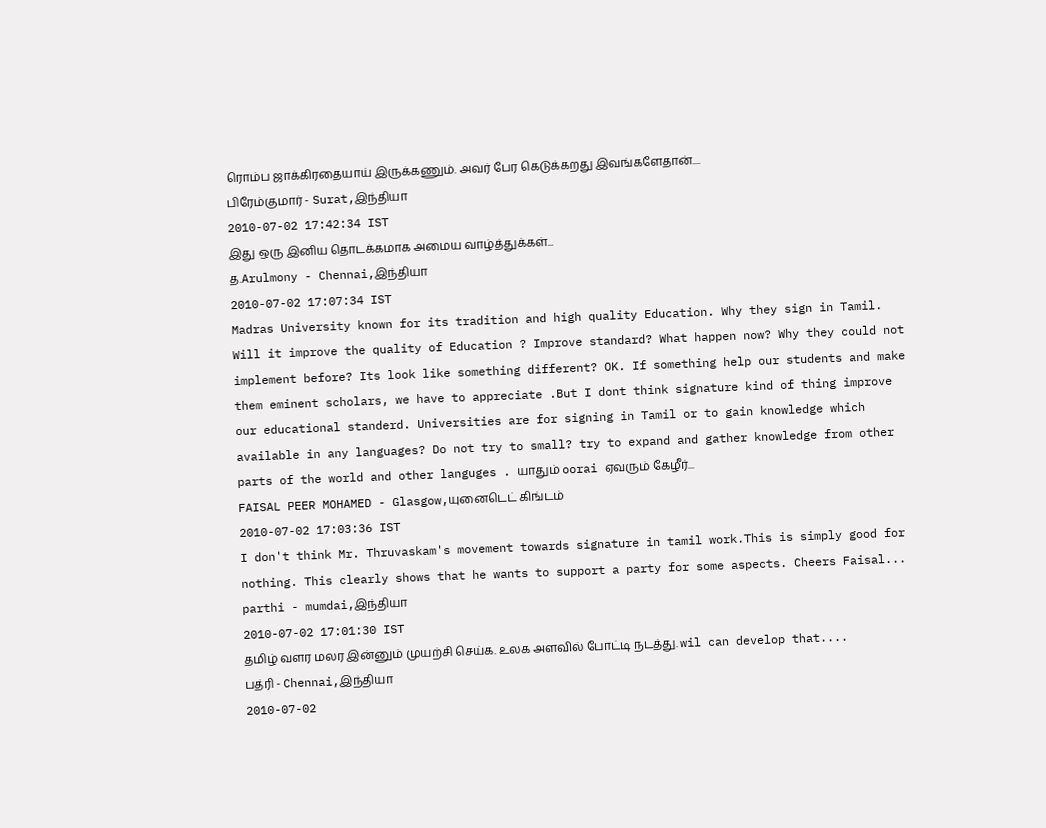ரொம்ப ஜாக்கிரதையாய் இருக்கணும். அவர் பேர கெடுக்கறது இவங்களேதான்....
பிரேம்குமார் - Surat,இந்தியா
2010-07-02 17:42:34 IST
இது ஒரு இனிய தொடக்கமாக அமைய வாழ்த்துக்கள்...
த.Arulmony - Chennai,இந்தியா
2010-07-02 17:07:34 IST
Madras University known for its tradition and high quality Education. Why they sign in Tamil. Will it improve the quality of Education ? Improve standard? What happen now? Why they could not implement before? Its look like something different? OK. If something help our students and make them eminent scholars, we have to appreciate .But I dont think signature kind of thing improve our educational standerd. Universities are for signing in Tamil or to gain knowledge which available in any languages? Do not try to small? try to expand and gather knowledge from other parts of the world and other languges . யாதும் oorai ஏவரும் கேழீர்...
FAISAL PEER MOHAMED - Glasgow,யுனைடெட் கிங்டம்
2010-07-02 17:03:36 IST
I don't think Mr. Thruvaskam's movement towards signature in tamil work.This is simply good for nothing. This clearly shows that he wants to support a party for some aspects. Cheers Faisal...
parthi - mumdai,இந்தியா
2010-07-02 17:01:30 IST
தமிழ் வளர மலர இன்னும் முயற்சி செய்க. உலக அளவில் போட்டி நடத்து. wil can develop that....
பத்ரி - Chennai,இந்தியா
2010-07-02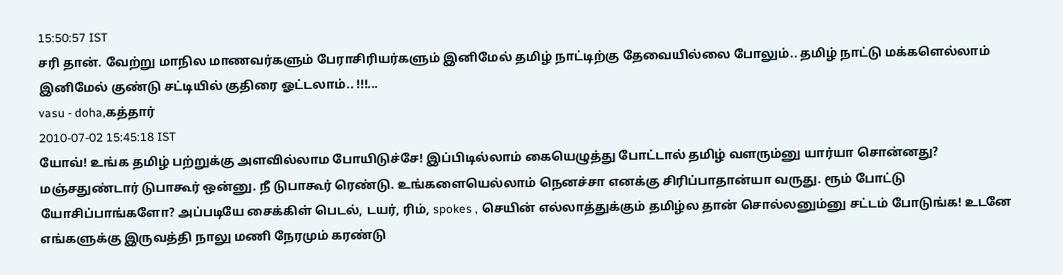15:50:57 IST
சரி தான். வேற்று மாநில மாணவர்களும் பேராசிரியர்களும் இனிமேல் தமிழ் நாட்டிற்கு தேவையில்லை போலும்.. தமிழ் நாட்டு மக்களெல்லாம் இனிமேல் குண்டு சட்டியில் குதிரை ஓட்டலாம்.. !!!...
vasu - doha,கத்தார்
2010-07-02 15:45:18 IST
யோவ்! உங்க தமிழ் பற்றுக்கு அளவில்லாம போயிடுச்சே! இப்பிடில்லாம் கையெழுத்து போட்டால் தமிழ் வளரும்னு யார்யா சொன்னது? மஞ்சதுண்டார் டுபாகூர் ஒன்னு. நீ டுபாகூர் ரெண்டு. உங்களையெல்லாம் நெனச்சா எனக்கு சிரிப்பாதான்யா வருது. ரூம் போட்டு யோசிப்பாங்களோ? அப்படியே சைக்கிள் பெடல், டயர், ரிம், spokes , செயின் எல்லாத்துக்கும் தமிழ்ல தான் சொல்லனும்னு சட்டம் போடுங்க! உடனே எங்களுக்கு இருவத்தி நாலு மணி நேரமும் கரண்டு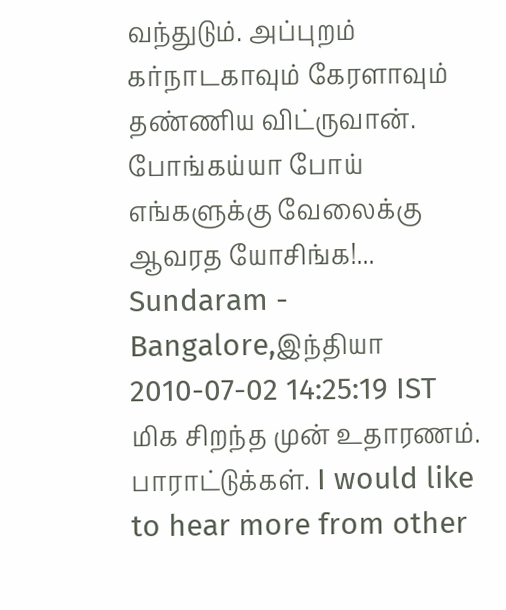வந்துடும். அப்புறம் கர்நாடகாவும் கேரளாவும் தண்ணிய விட்ருவான். போங்கய்யா போய் எங்களுக்கு வேலைக்கு ஆவரத யோசிங்க!...
Sundaram - Bangalore,இந்தியா
2010-07-02 14:25:19 IST
மிக சிறந்த முன் உதாரணம். பாராட்டுக்கள். I would like to hear more from other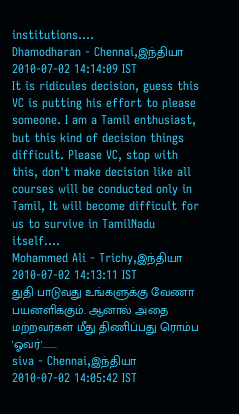institutions....
Dhamodharan - Chennai,இந்தியா
2010-07-02 14:14:09 IST
It is ridicules decision, guess this VC is putting his effort to please someone. I am a Tamil enthusiast, but this kind of decision things difficult. Please VC, stop with this, don't make decision like all courses will be conducted only in Tamil, It will become difficult for us to survive in TamilNadu itself....
Mohammed Ali - Trichy,இந்தியா
2010-07-02 14:13:11 IST
துதி பாடுவது உங்களுக்கு வேணா பயனளிக்கும். ஆனால் அதை மற்றவர்கள் மீது திணிப்பது ரொம்ப 'ஓவர்'........
siva - Chennai,இந்தியா
2010-07-02 14:05:42 IST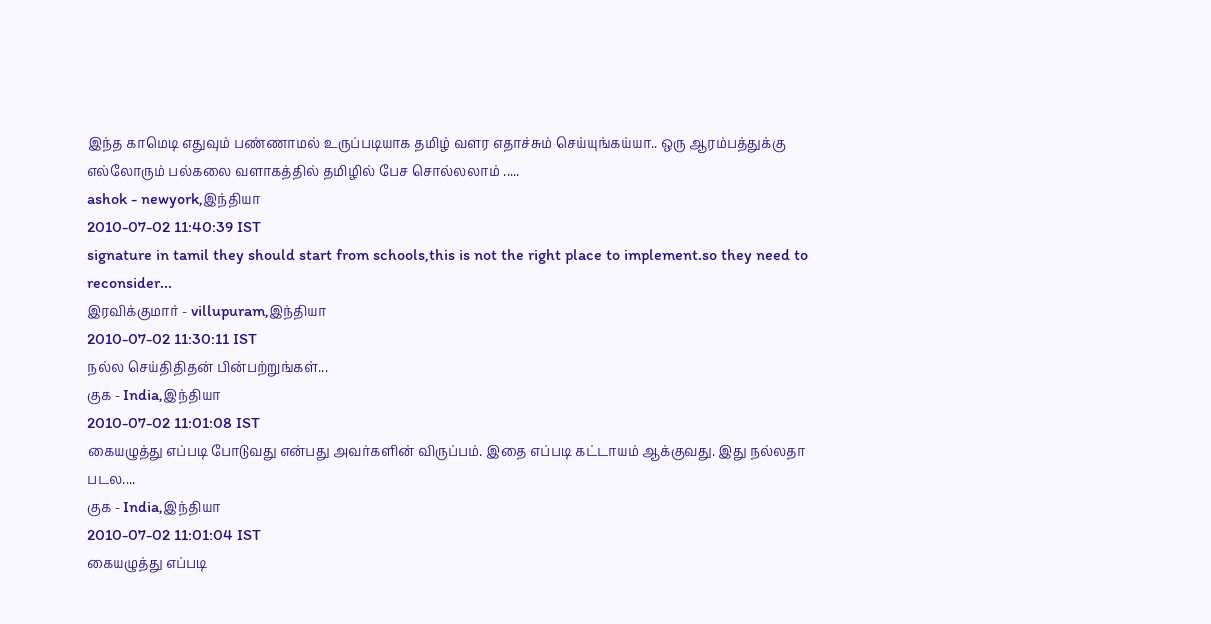இந்த காமெடி எதுவும் பண்ணாமல் உருப்படியாக தமிழ் வளர எதாச்சும் செய்யுங்கய்யா.. ஒரு ஆரம்பத்துக்கு எல்லோரும் பல்கலை வளாகத்தில் தமிழில் பேச சொல்லலாம் .....
ashok - newyork,இந்தியா
2010-07-02 11:40:39 IST
signature in tamil they should start from schools,this is not the right place to implement.so they need to reconsider...
இரவிக்குமார் - villupuram,இந்தியா
2010-07-02 11:30:11 IST
நல்ல செய்திதிதன் பின்பற்றுங்கள்...
குக - India,இந்தியா
2010-07-02 11:01:08 IST
கையழுத்து எப்படி போடுவது என்பது அவர்களின் விருப்பம். இதை எப்படி கட்டாயம் ஆக்குவது. இது நல்லதா படல....
குக - India,இந்தியா
2010-07-02 11:01:04 IST
கையழுத்து எப்படி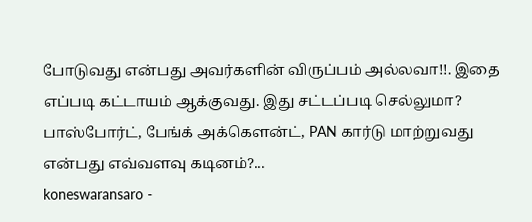போடுவது என்பது அவர்களின் விருப்பம் அல்லவா!!. இதை எப்படி கட்டாயம் ஆக்குவது. இது சட்டப்படி செல்லுமா? பாஸ்போர்ட், பேங்க் அக்கௌன்ட், PAN கார்டு மாற்றுவது என்பது எவ்வளவு கடினம்?...
koneswaransaro -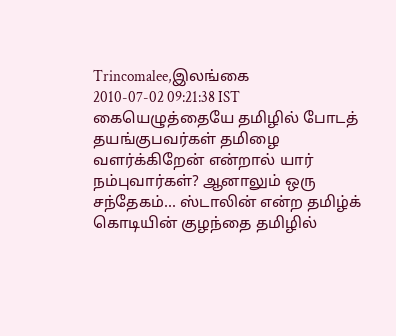Trincomalee,இலங்கை
2010-07-02 09:21:38 IST
கையெழுத்தையே தமிழில் போடத் தயங்குபவர்கள் தமிழை வளர்க்கிறேன் என்றால் யார் நம்புவார்கள்? ஆனாலும் ஒரு சந்தேகம்... ஸ்டாலின் என்ற தமிழ்க் கொடியின் குழந்தை தமிழில்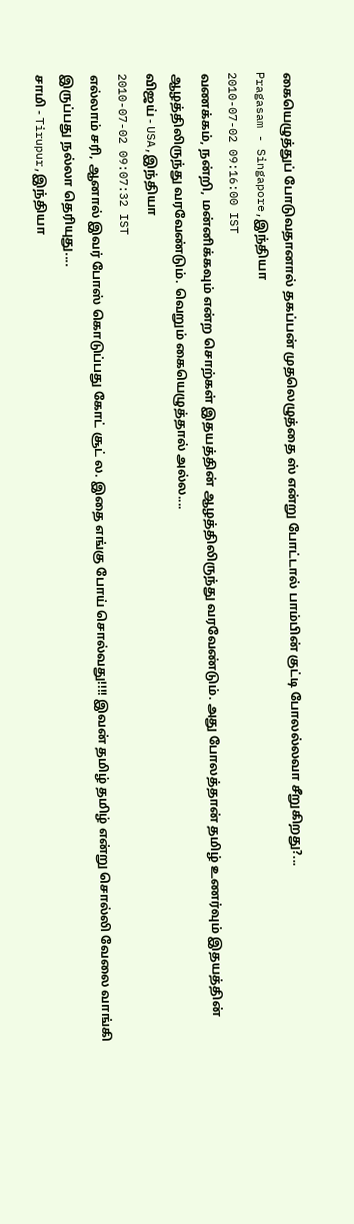கையெழுத்துப் போடுவதானால் தகப்பன் முதலெழுத்தை ஸ் என்று போட்டால் பாம்பின் குட்டி போலல்லவா சீறுகிறது?...
Pragasam - Singapore,இந்தியா
2010-07-02 09:16:00 IST
வணக்கம், நன்றி, மன்னிக்கவும் என்ற சொற்கள் இதயத்தின் ஆழத்திலிருந்து வரவேண்டும். அது போலத்தான் தமிழ் உணர்வும் இதயத்தின் ஆழத்திலிருந்து வரவேண்டும். வெறும் கையெழுத்தால் அல்ல....
விஜய் - USA,இந்தியா
2010-07-02 09:07:32 IST
எல்லாம் சரி, ஆனால் இவர் போஸ் கொடுப்பது கோட் சூட் ல. இதை எங்கு போய் சொல்வது!!!! இவன் தமிழ் தமிழ் என்று சொல்லி வேலை வாங்கி இருப்பது நல்லா தெரியுது....
சாமி - Tirupur,இந்தியா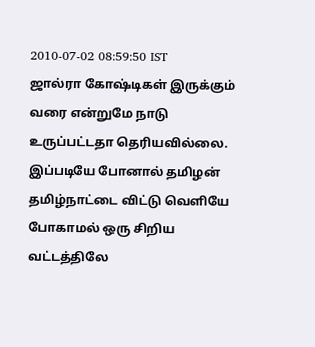2010-07-02 08:59:50 IST
ஜால்ரா கோஷ்டிகள் இருக்கும் வரை என்றுமே நாடு உருப்பட்டதா தெரியவில்லை. இப்படியே போனால் தமிழன் தமிழ்நாட்டை விட்டு வெளியே போகாமல் ஒரு சிறிய வட்டத்திலே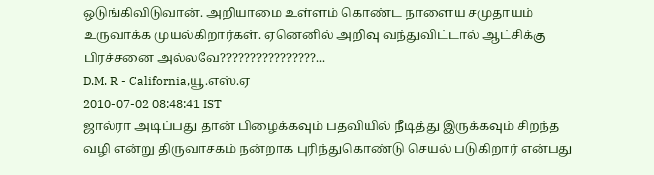ஒடுங்கிவிடுவான். அறியாமை உள்ளம் கொண்ட நாளைய சமுதாயம் உருவாக்க முயல்கிறார்கள். ஏனெனில் அறிவு வந்துவிட்டால் ஆட்சிக்கு பிரச்சனை அல்லவே????????????????...
D.M. R - California,யூ.எஸ்.ஏ
2010-07-02 08:48:41 IST
ஜால்ரா அடிப்பது தான் பிழைக்கவும் பதவியில் நீடித்து இருக்கவும் சிறந்த வழி என்று திருவாசகம் நன்றாக புரிந்துகொண்டு செயல் படுகிறார் என்பது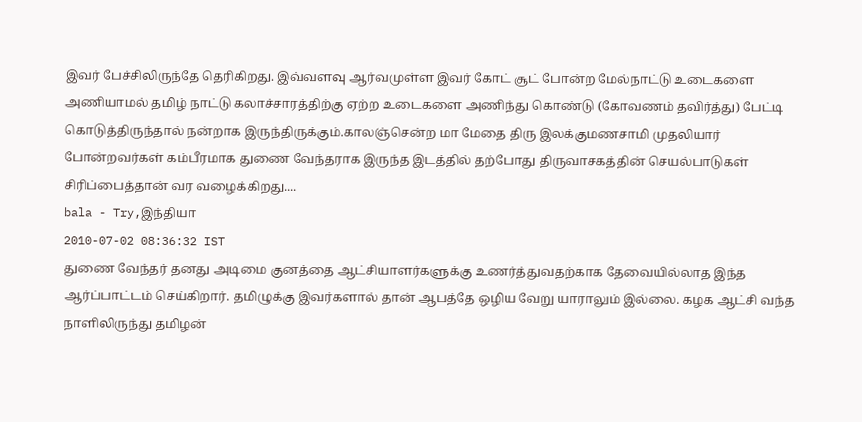இவர் பேச்சிலிருந்தே தெரிகிறது. இவ்வளவு ஆர்வமுள்ள இவர் கோட் சூட் போன்ற மேல்நாட்டு உடைகளை அணியாமல் தமிழ் நாட்டு கலாச்சாரத்திற்கு ஏற்ற உடைகளை அணிந்து கொண்டு (கோவணம் தவிர்த்து) பேட்டி கொடுத்திருந்தால் நன்றாக இருந்திருக்கும்.காலஞ்சென்ற மா மேதை திரு இலக்குமணசாமி முதலியார் போன்றவர்கள் கம்பீரமாக துணை வேந்தராக இருந்த இடத்தில் தற்போது திருவாசகத்தின் செயல்பாடுகள் சிரிப்பைத்தான் வர வழைக்கிறது....
bala - Try,இந்தியா
2010-07-02 08:36:32 IST
துணை வேந்தர் தனது அடிமை குனத்தை ஆட்சியாளர்களுக்கு உணர்த்துவதற்காக தேவையில்லாத இந்த ஆர்ப்பாட்டம் செய்கிறார். தமிழுக்கு இவர்களால் தான் ஆபத்தே ஒழிய வேறு யாராலும் இல்லை. கழக ஆட்சி வந்த நாளிலிருந்து தமிழன்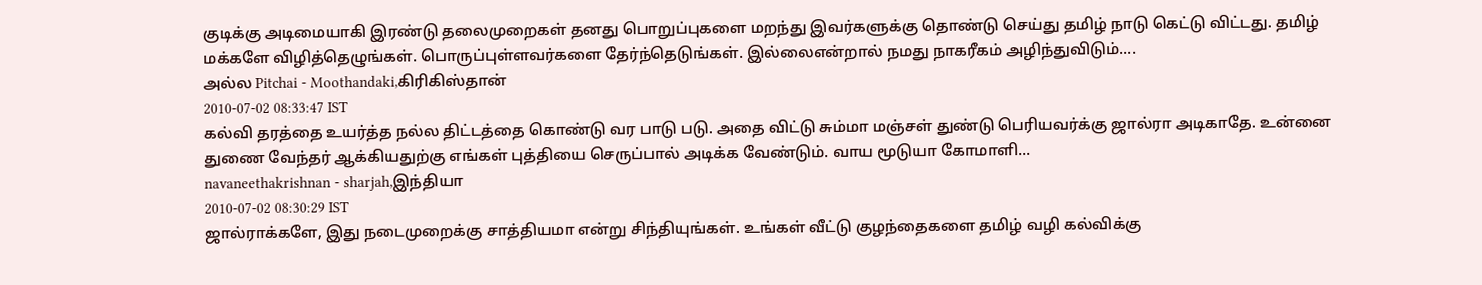குடிக்கு அடிமையாகி இரண்டு தலைமுறைகள் தனது பொறுப்புகளை மறந்து இவர்களுக்கு தொண்டு செய்து தமிழ் நாடு கெட்டு விட்டது. தமிழ் மக்களே விழித்தெழுங்கள். பொருப்புள்ளவர்களை தேர்ந்தெடுங்கள். இல்லைஎன்றால் நமது நாகரீகம் அழிந்துவிடும்....
அல்ல Pitchai - Moothandaki,கிரிகிஸ்தான்
2010-07-02 08:33:47 IST
கல்வி தரத்தை உயர்த்த நல்ல திட்டத்தை கொண்டு வர பாடு படு. அதை விட்டு சும்மா மஞ்சள் துண்டு பெரியவர்க்கு ஜால்ரா அடிகாதே. உன்னை துணை வேந்தர் ஆக்கியதுற்கு எங்கள் புத்தியை செருப்பால் அடிக்க வேண்டும். வாய மூடுயா கோமாளி...
navaneethakrishnan - sharjah,இந்தியா
2010-07-02 08:30:29 IST
ஜால்ராக்களே, இது நடைமுறைக்கு சாத்தியமா என்று சிந்தியுங்கள். உங்கள் வீட்டு குழந்தைகளை தமிழ் வழி கல்விக்கு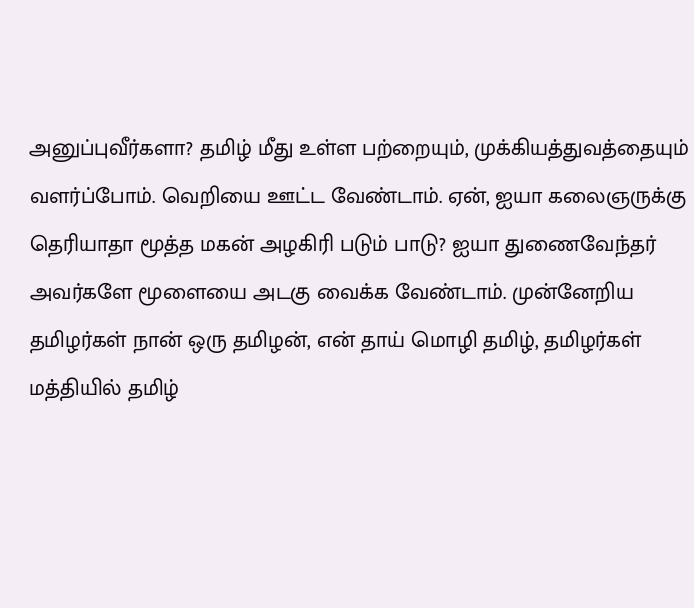அனுப்புவீர்களா? தமிழ் மீது உள்ள பற்றையும், முக்கியத்துவத்தையும் வளர்ப்போம். வெறியை ஊட்ட வேண்டாம். ஏன், ஐயா கலைஞருக்கு தெரியாதா மூத்த மகன் அழகிரி படும் பாடு? ஐயா துணைவேந்தர் அவர்களே மூளையை அடகு வைக்க வேண்டாம். முன்னேறிய தமிழர்கள் நான் ஒரு தமிழன், என் தாய் மொழி தமிழ், தமிழர்கள் மத்தியில் தமிழ்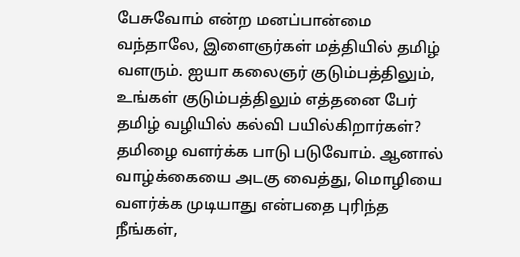பேசுவோம் என்ற மனப்பான்மை வந்தாலே, இளைஞர்கள் மத்தியில் தமிழ் வளரும். ஐயா கலைஞர் குடும்பத்திலும், உங்கள் குடும்பத்திலும் எத்தனை பேர் தமிழ் வழியில் கல்வி பயில்கிறார்கள்? தமிழை வளர்க்க பாடு படுவோம். ஆனால் வாழ்க்கையை அடகு வைத்து, மொழியை வளர்க்க முடியாது என்பதை புரிந்த நீங்கள்,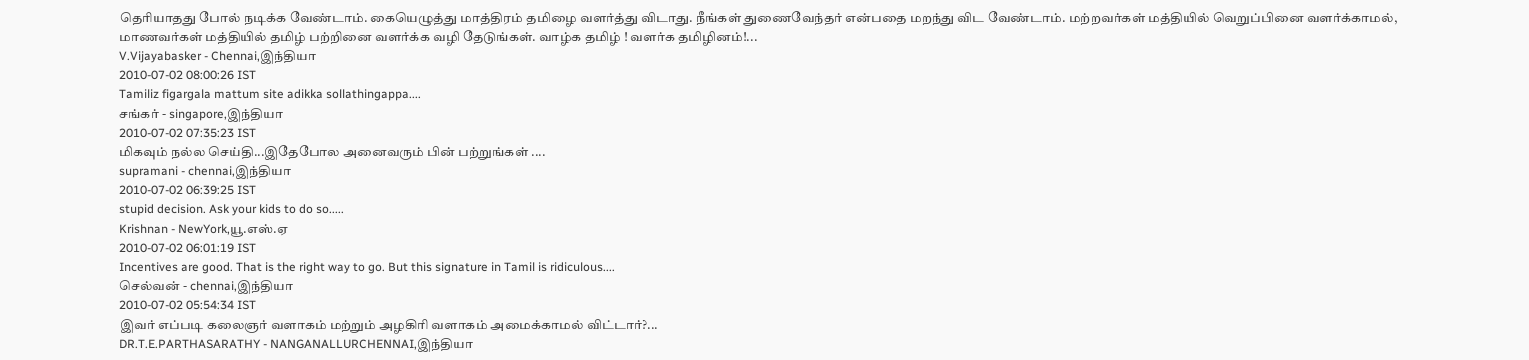தெரியாதது போல் நடிக்க வேண்டாம். கையெழுத்து மாத்திரம் தமிழை வளர்த்து விடாது. நீங்கள் துணைவேந்தர் என்பதை மறந்து விட வேண்டாம். மற்றவர்கள் மத்தியில் வெறுப்பினை வளர்க்காமல், மாணவர்கள் மத்தியில் தமிழ் பற்றினை வளர்க்க வழி தேடுங்கள். வாழ்க தமிழ் ! வளர்க தமிழினம்!...
V.Vijayabasker - Chennai,இந்தியா
2010-07-02 08:00:26 IST
Tamiliz figargala mattum site adikka sollathingappa....
சங்கர் - singapore,இந்தியா
2010-07-02 07:35:23 IST
மிகவும் நல்ல செய்தி...இதேபோல அனைவரும் பின் பற்றுங்கள் ....
supramani - chennai,இந்தியா
2010-07-02 06:39:25 IST
stupid decision. Ask your kids to do so.....
Krishnan - NewYork,யூ.எஸ்.ஏ
2010-07-02 06:01:19 IST
Incentives are good. That is the right way to go. But this signature in Tamil is ridiculous....
செல்வன் - chennai,இந்தியா
2010-07-02 05:54:34 IST
இவர் எப்படி கலைஞர் வளாகம் மற்றும் அழகிரி வளாகம் அமைக்காமல் விட்டார்?...
DR.T.E.PARTHASARATHY - NANGANALLURCHENNAI,இந்தியா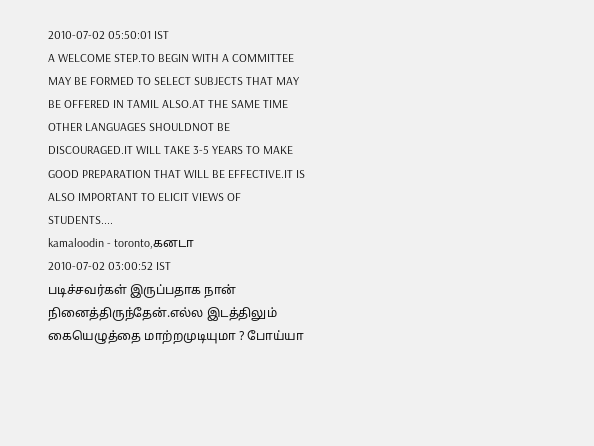2010-07-02 05:50:01 IST
A WELCOME STEP.TO BEGIN WITH A COMMITTEE MAY BE FORMED TO SELECT SUBJECTS THAT MAY BE OFFERED IN TAMIL ALSO.AT THE SAME TIME OTHER LANGUAGES SHOULDNOT BE DISCOURAGED.IT WILL TAKE 3-5 YEARS TO MAKE GOOD PREPARATION THAT WILL BE EFFECTIVE.IT IS ALSO IMPORTANT TO ELICIT VIEWS OF STUDENTS....
kamaloodin - toronto,கனடா
2010-07-02 03:00:52 IST
படிச்சவர்கள் இருப்பதாக நான் நினைத்திருந்தேன்.எல்ல இடத்திலும் கையெழுத்தை மாற்றமுடியுமா ? போய்யா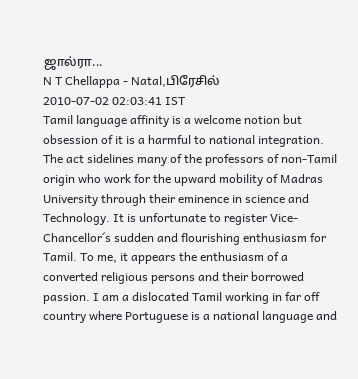ஜால்ரா...
N T Chellappa - Natal,பிரேசில்
2010-07-02 02:03:41 IST
Tamil language affinity is a welcome notion but obsession of it is a harmful to national integration. The act sidelines many of the professors of non-Tamil origin who work for the upward mobility of Madras University through their eminence in science and Technology. It is unfortunate to register Vice-Chancellor´s sudden and flourishing enthusiasm for Tamil. To me, it appears the enthusiasm of a converted religious persons and their borrowed passion. I am a dislocated Tamil working in far off country where Portuguese is a national language and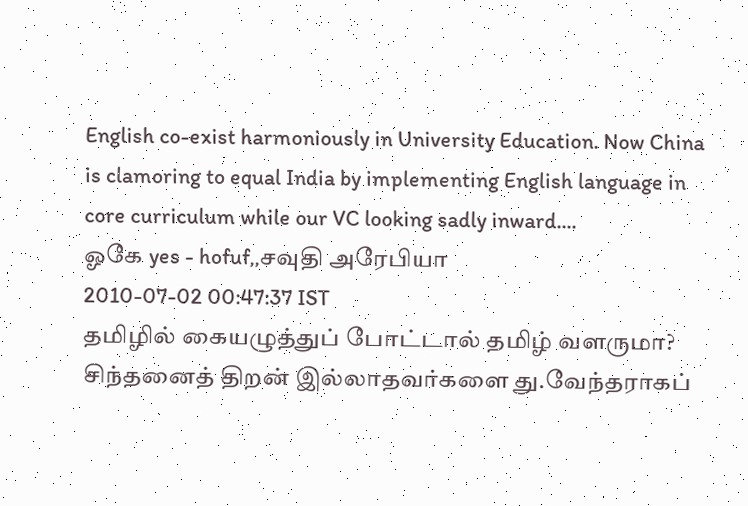English co-exist harmoniously in University Education. Now China is clamoring to equal India by implementing English language in core curriculum while our VC looking sadly inward....
ஓகே yes - hofuf,,சவுதி அரேபியா
2010-07-02 00:47:37 IST
தமிழில் கையழுத்துப் போட்டால் தமிழ் வளருமா? சிந்தனைத் திறன் இல்லாதவர்களை து.வேந்தராகப்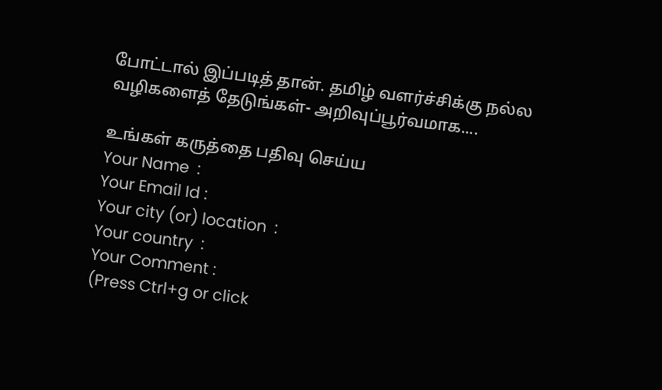போட்டால் இப்படித் தான். தமிழ் வளர்ச்சிக்கு நல்ல வழிகளைத் தேடுங்கள்- அறிவுப்பூர்வமாக....

உங்கள் கருத்தை பதிவு செய்ய
Your Name  :
Your Email Id :
Your city (or) location  :
Your country  :
Your Comment :
(Press Ctrl+g or click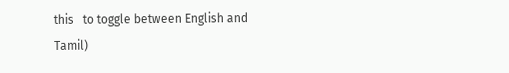this   to toggle between English and Tamil)